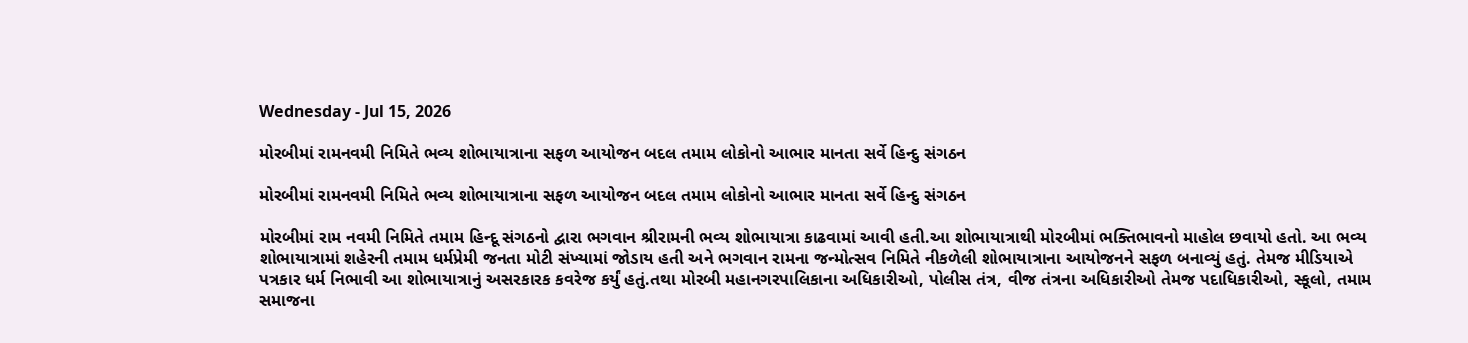Wednesday - Jul 15, 2026

મોરબીમાં રામનવમી નિમિતે ભવ્ય શોભાયાત્રાના સફળ આયોજન બદલ તમામ લોકોનો આભાર માનતા સર્વે હિન્દુ સંગઠન

મોરબીમાં રામનવમી નિમિતે ભવ્ય શોભાયાત્રાના સફળ આયોજન બદલ તમામ લોકોનો આભાર માનતા સર્વે હિન્દુ સંગઠન

મોરબીમાં રામ નવમી નિમિતે તમામ હિન્દૂ સંગઠનો દ્વારા ભગવાન શ્રીરામની ભવ્ય શોભાયાત્રા કાઢવામાં આવી હતી.આ શોભાયાત્રાથી મોરબીમાં ભક્તિભાવનો માહોલ છવાયો હતો. આ ભવ્ય શોભાયાત્રામાં શહેરની તમામ ધર્મપ્રેમી જનતા મોટી સંખ્યામાં જોડાય હતી અને ભગવાન રામના જન્મોત્સવ નિમિતે નીકળેલી શોભાયાત્રાના આયોજનને સફળ બનાવ્યું હતું. તેમજ મીડિયાએ પત્રકાર ધર્મ નિભાવી આ શોભાયાત્રાનું અસરકારક કવરેજ કર્યું હતું.તથા મોરબી મહાનગરપાલિકાના અધિકારીઓ, પોલીસ તંત્ર, વીજ તંત્રના અધિકારીઓ તેમજ પદાધિકારીઓ, સ્કૂલો, તમામ સમાજના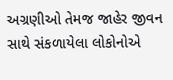અગ્રણીઓ તેમજ જાહેર જીવન સાથે સંકળાયેલા લોકોનોએ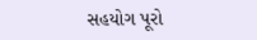સહયોગ પૂરો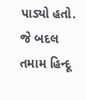પાડ્યો હતો. જે બદલ તમામ હિન્દૂ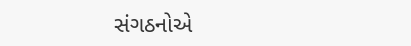સંગઠનોએ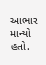આભાર માન્યો હતો.